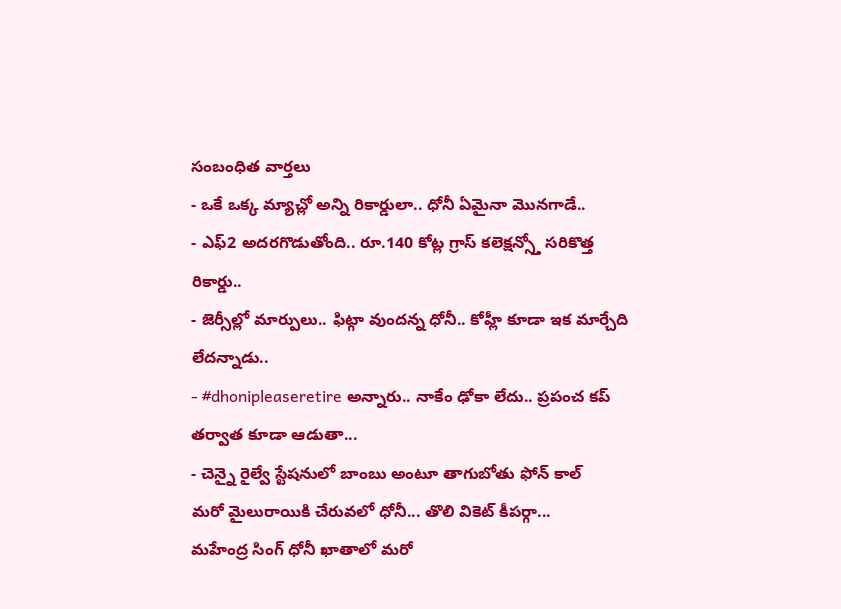సంబంధిత వార్తలు
- ఒకే ఒక్క మ్యాచ్లో అన్ని రికార్డులా.. ధోనీ ఏమైనా మొనగాడే..
- ఎఫ్2 అదరగొడుతోంది.. రూ.140 కోట్ల గ్రాస్ కలెక్షన్స్తో సరికొత్త రికార్డు..
- జెర్సీల్లో మార్పులు.. ఫిట్గా వుందన్న ధోనీ.. కోహ్లీ కూడా ఇక మార్చేది లేదన్నాడు..
- #dhonipleaseretire అన్నారు.. నాకేం ఢోకా లేదు.. ప్రపంచ కప్ తర్వాత కూడా ఆడుతా...
- చెన్నై రైల్వే స్టేషనులో బాంబు అంటూ తాగుబోతు ఫోన్ కాల్
మరో మైలురాయికి చేరువలో ధోనీ... తొలి వికెట్ కీపర్గా...
మహేంద్ర సింగ్ ధోనీ ఖాతాలో మరో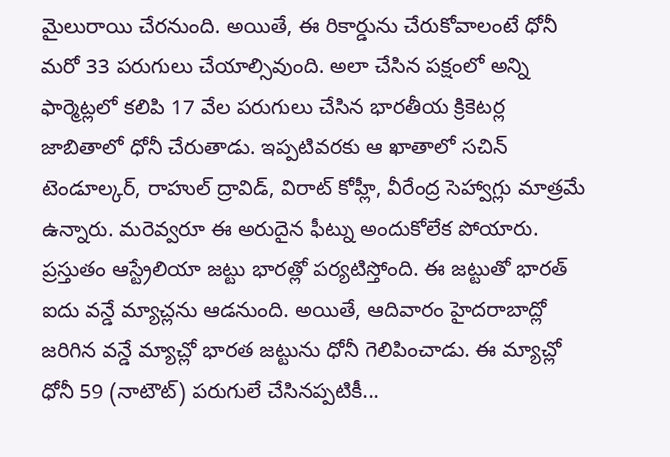మైలురాయి చేరనుంది. అయితే, ఈ రికార్డును చేరుకోవాలంటే ధోనీ మరో 33 పరుగులు చేయాల్సివుంది. అలా చేసిన పక్షంలో అన్ని ఫార్మెట్లలో కలిపి 17 వేల పరుగులు చేసిన భారతీయ క్రికెటర్ల జాబితాలో ధోనీ చేరుతాడు. ఇప్పటివరకు ఆ ఖాతాలో సచిన్ టెండూల్కర్, రాహుల్ ద్రావిడ్, విరాట్ కోహ్లీ, వీరేంద్ర సెహ్వాగ్లు మాత్రమే ఉన్నారు. మరెవ్వరూ ఈ అరుదైన ఫీట్ను అందుకోలేక పోయారు.
ప్రస్తుతం ఆస్ట్రేలియా జట్టు భారత్లో పర్యటిస్తోంది. ఈ జట్టుతో భారత్ ఐదు వన్డే మ్యాచ్లను ఆడనుంది. అయితే, ఆదివారం హైదరాబాద్లో జరిగిన వన్డే మ్యాచ్లో భారత జట్టును ధోనీ గెలిపించాడు. ఈ మ్యాచ్లో ధోనీ 59 (నాటౌట్) పరుగులే చేసినప్పటికీ...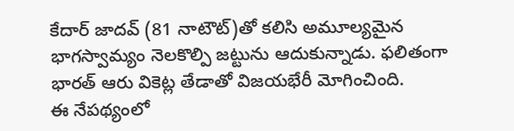కేదార్ జాదవ్ (81 నాటౌట్)తో కలిసి అమూల్యమైన భాగస్వామ్యం నెలకొల్పి జట్టును ఆదుకున్నాడు. ఫలితంగా భారత్ ఆరు వికెట్ల తేడాతో విజయభేరీ మోగించింది.
ఈ నేపథ్యంలో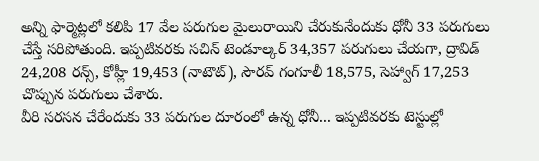అన్ని ఫార్మెట్లలో కలిపి 17 వేల పరుగుల మైలురాయిని చేరుకునేందుకు ధోనీ 33 పరుగులు చేస్తే సరిపోతుంది. ఇప్పటివరకు సచిన్ టెండూల్కర్ 34,357 పరుగులు చేయగా, ద్రావిడ్ 24,208 రన్స్, కోహ్లీ 19,453 (నాటౌట్), సౌరవ్ గంగూలీ 18,575, సెహ్వాగ్ 17,253 చొప్పున పరుగులు చేశారు.
వీరి సరసన చేరేందుకు 33 పరుగుల దూరంలో ఉన్న ధోనీ... ఇప్పటివరకు టెస్టుల్లో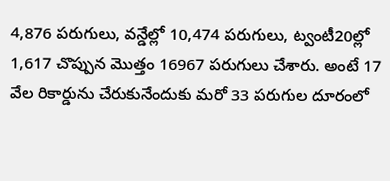4,876 పరుగులు, వన్డేల్లో 10,474 పరుగులు, ట్వంటీ20ల్లో 1,617 చొప్పున మొత్తం 16967 పరుగులు చేశారు. అంటే 17 వేల రికార్డును చేరుకునేందుకు మరో 33 పరుగుల దూరంలో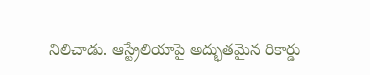నిలిచాడు. ఆస్ట్రేలియాపై అద్భుతమైన రికార్డు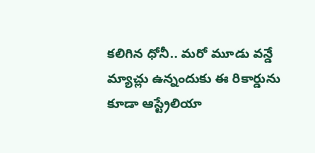కలిగిన ధోనీ.. మరో మూడు వన్డే మ్యాచ్లు ఉన్నందుకు ఈ రికార్డును కూడా ఆస్ట్రేలియా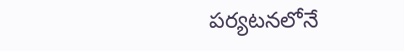పర్యటనలోనే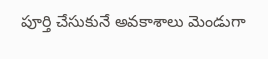పూర్తి చేసుకునే అవకాశాలు మెండుగా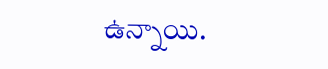ఉన్నాయి.